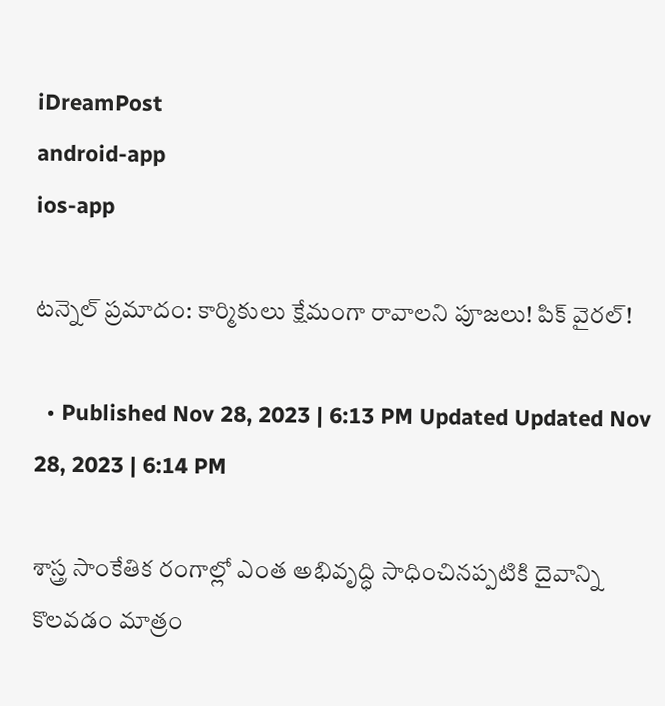iDreamPost
android-app
ios-app

టన్నెల్ ప్రమాదం: కార్మికులు క్షేమంగా రావాలని పూజలు! పిక్ వైరల్!

  • Published Nov 28, 2023 | 6:13 PM Updated Updated Nov 28, 2023 | 6:14 PM

శాస్త్ర సాంకేతిక రంగాల్లో ఎంత అభివృద్ధి సాధించినప్పటికి దైవాన్ని కొలవడం మాత్రం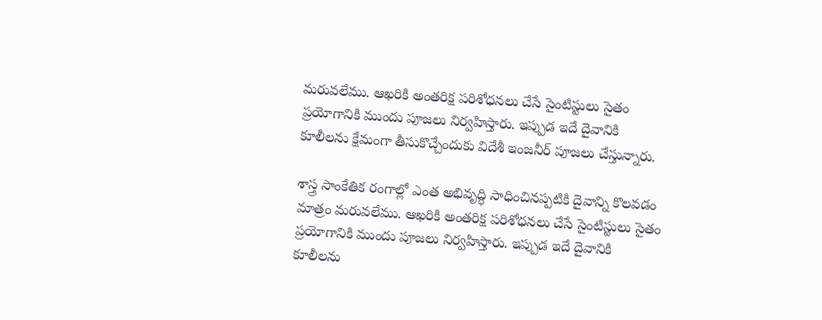మరువలేము. ఆఖరికి అంతరిక్ష పరిశోధనలు చేసే సైంటిస్టులు సైతం ప్రయోగానికి ముందు పూజలు నిర్వహిస్తారు. ఇప్పుడ ఇదే దైవానికి కూలీలను క్షేమంగా తీసుకొచ్చేందుకు విదేశీ ఇంజనీర్ పూజలు చేస్తున్నారు.

శాస్త్ర సాంకేతిక రంగాల్లో ఎంత అభివృద్ధి సాధించినప్పటికి దైవాన్ని కొలవడం మాత్రం మరువలేము. ఆఖరికి అంతరిక్ష పరిశోధనలు చేసే సైంటిస్టులు సైతం ప్రయోగానికి ముందు పూజలు నిర్వహిస్తారు. ఇప్పుడ ఇదే దైవానికి కూలీలను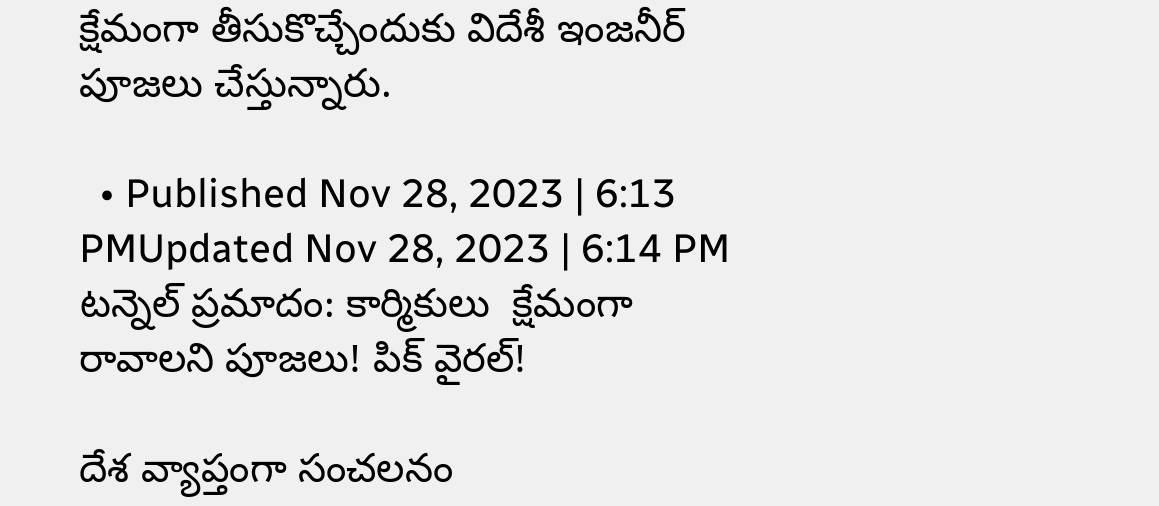క్షేమంగా తీసుకొచ్చేందుకు విదేశీ ఇంజనీర్ పూజలు చేస్తున్నారు.

  • Published Nov 28, 2023 | 6:13 PMUpdated Nov 28, 2023 | 6:14 PM
టన్నెల్ ప్రమాదం: కార్మికులు  క్షేమంగా రావాలని పూజలు! పిక్ వైరల్!

దేశ వ్యాప్తంగా సంచలనం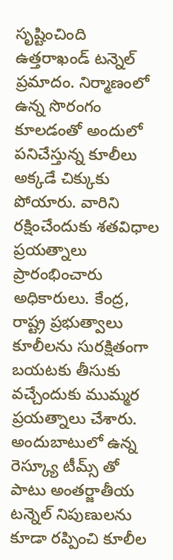సృష్టించింది ఉత్తరాఖండ్ టన్నెల్ ప్రమాదం. నిర్మాణంలో ఉన్న సొరంగం కూలడంతో అందులో పనిచేస్తున్న కూలీలు అక్కడే చిక్కుకు పోయారు. వారిని రక్షించేందుకు శతవిధాల ప్రయత్నాలు ప్రారంభించారు అధికారులు. కేంద్ర, రాష్ట్ర ప్రభుత్వాలు కూలీలను సురక్షితంగా బయటకు తీసుకు వచ్చేందుకు ముమ్మర ప్రయత్నాలు చేశారు. అందుబాటులో ఉన్న రెస్క్యూ టీమ్స్ తో పాటు అంతర్జాతీయ టన్నెల్ నిపుణులను కూడా రప్పించి కూలీల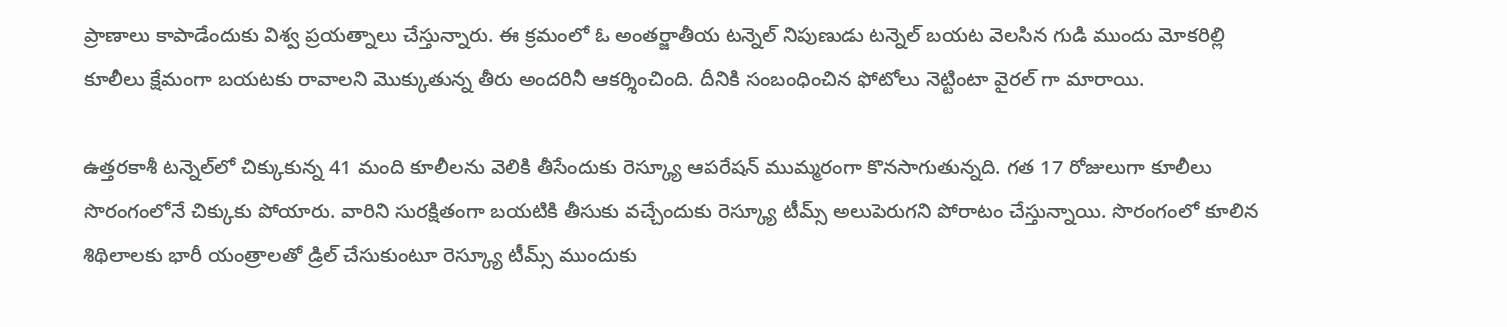ప్రాణాలు కాపాడేందుకు విశ్వ ప్రయత్నాలు చేస్తున్నారు. ఈ క్రమంలో ఓ అంతర్జాతీయ టన్నెల్ నిపుణుడు టన్నెల్ బయట వెలసిన గుడి ముందు మోకరిల్లి కూలీలు క్షేమంగా బయటకు రావాలని మొక్కుతున్న తీరు అందరినీ ఆకర్శించింది. దీనికి సంబంధించిన ఫోటోలు నెట్టింటా వైరల్ గా మారాయి.

ఉత్తరకాశీ టన్నెల్‌లో చిక్కుకున్న 41 మంది కూలీలను వెలికి తీసేందుకు రెస్క్యూ ఆపరేషన్ ముమ్మరంగా కొనసాగుతున్నది. గత 17 రోజులుగా కూలీలు సొరంగంలోనే చిక్కుకు పోయారు. వారిని సురక్షితంగా బయటికి తీసుకు వచ్చేందుకు రెస్క్యూ టీమ్స్ అలుపెరుగని పోరాటం చేస్తున్నాయి. సొరంగంలో కూలిన శిథిలాలకు భారీ యంత్రాలతో డ్రిల్‌ చేసుకుంటూ రెస్క్యూ టీమ్స్‌ ముందుకు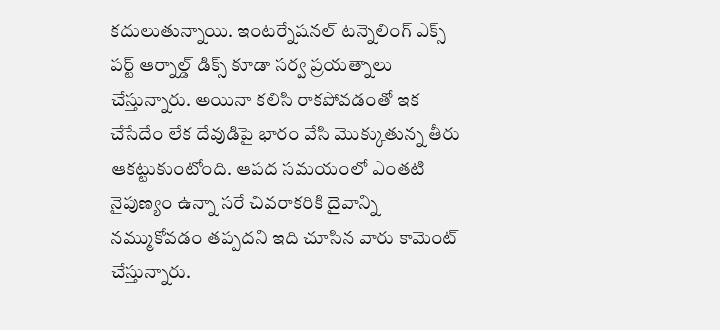కదులుతున్నాయి. ఇంటర్నేషనల్ టన్నెలింగ్ ఎక్స్ పర్ట్ ఆర్నాల్డ్ డిక్స్ కూడా సర్వ ప్రయత్నాలు చేస్తున్నారు. అయినా కలిసి రాకపోవడంతో ఇక చేసేదేం లేక దేవుడిపై భారం వేసి మొక్కుతున్న తీరు ఆకట్టుకుంటోంది. ఆపద సమయంలో ఎంతటి నైపుణ్యం ఉన్నా సరే చివరాకరికి దైవాన్ని నమ్ముకోవడం తప్పదని ఇది చూసిన వారు కామెంట్ చేస్తున్నారు.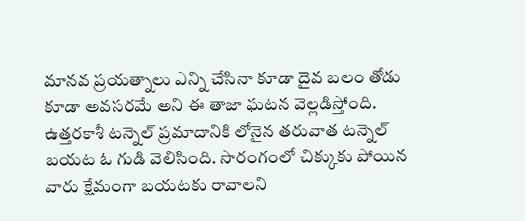మానవ ప్రయత్నాలు ఎన్ని చేసినా కూడా దైవ బలం తోడు కూడా అవసరమే అని ఈ తాజా ఘటన వెల్లడిస్తోంది. ఉత్తరకాశీ టన్నెల్ ప్రమాదానికి లోనైన తరువాత టన్నెల్ బయట ఓ గుడి వెలిసింది. సొరంగంలో చిక్కుకు పోయిన వారు క్షేమంగా బయటకు రావాలని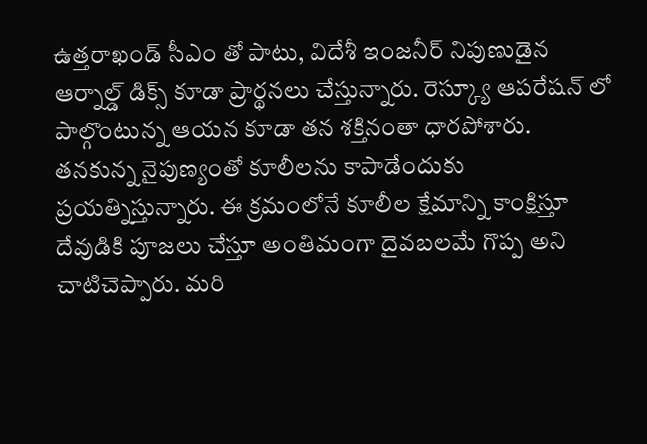ఉత్తరాఖండ్ సీఎం తో పాటు, విదేశీ ఇంజనీర్ నిపుణుడైన ఆర్నాల్డ్ డిక్స్ కూడా ప్రార్థనలు చేస్తున్నారు. రెస్క్యూ ఆపరేషన్ లో పాల్గొంటున్న ఆయన కూడా తన శక్తినంతా ధారపోశారు. తనకున్న నైపుణ్యంతో కూలీలను కాపాడేందుకు ప్రయత్నిస్తున్నారు. ఈ క్రమంలోనే కూలీల క్షేమాన్ని కాంక్షిస్తూ దేవుడికి పూజలు చేస్తూ అంతిమంగా దైవబలమే గొప్ప అని చాటిచెప్పారు. మరి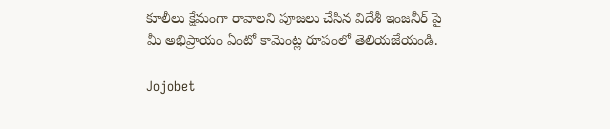కూలీలు క్షేమంగా రావాలని పూజలు చేసిన విదేశీ ఇంజనీర్ పై మీ అభిప్రాయం ఏంటో కామెంట్ల రూపంలో తెలియజేయండి.

Jojobet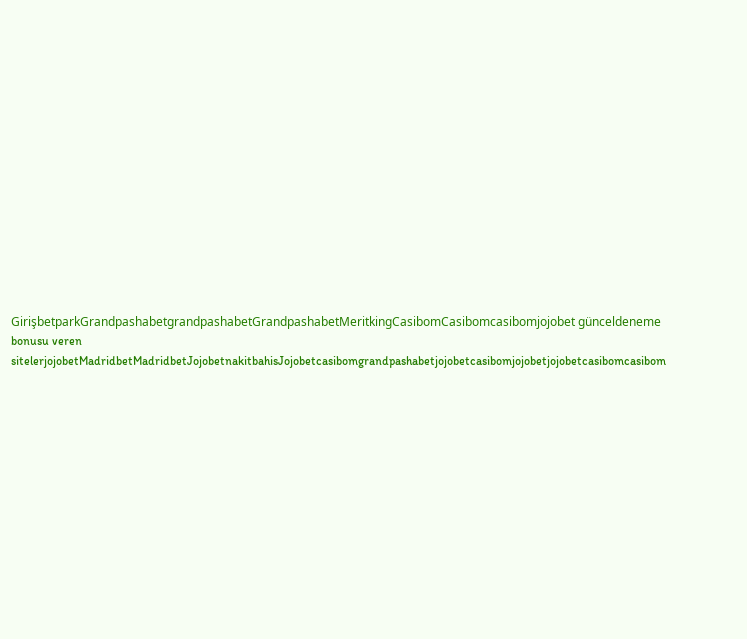GirişbetparkGrandpashabetgrandpashabetGrandpashabetMeritkingCasibomCasibomcasibomjojobet günceldeneme bonusu veren sitelerjojobetMadridbetMadridbetJojobetnakitbahisJojobetcasibomgrandpashabetjojobetcasibomjojobetjojobetcasibomcasibom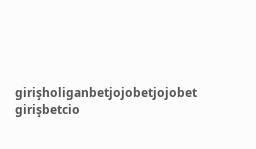girişholiganbetjojobetjojobet girişbetcio